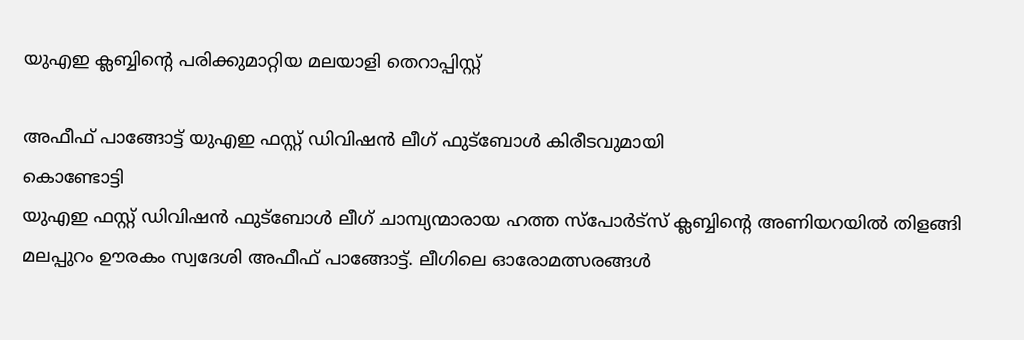യുഎഇ ക്ലബ്ബിന്റെ പരിക്കുമാറ്റിയ മലയാളി തെറാപ്പിസ്റ്റ്

അഫീഫ് പാങ്ങോട്ട് യുഎഇ ഫസ്റ്റ് ഡിവിഷൻ ലീഗ് ഫുട്ബോൾ കിരീടവുമായി
കൊണ്ടോട്ടി
യുഎഇ ഫസ്റ്റ് ഡിവിഷൻ ഫുട്ബോൾ ലീഗ് ചാമ്പ്യന്മാരായ ഹത്ത സ്പോർട്സ് ക്ലബ്ബിന്റെ അണിയറയിൽ തിളങ്ങി മലപ്പുറം ഊരകം സ്വദേശി അഫീഫ് പാങ്ങോട്ട്. ലീഗിലെ ഓരോമത്സരങ്ങൾ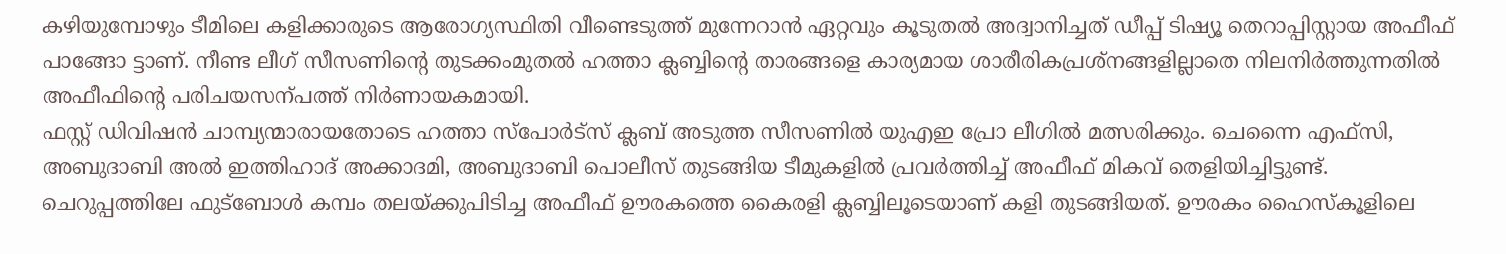കഴിയുമ്പോഴും ടീമിലെ കളിക്കാരുടെ ആരോഗ്യസ്ഥിതി വീണ്ടെടുത്ത് മുന്നേറാൻ ഏറ്റവും കൂടുതൽ അദ്വാനിച്ചത് ഡീപ്പ് ടിഷ്യൂ തെറാപ്പിസ്റ്റായ അഫീഫ് പാങ്ങോ ട്ടാണ്. നീണ്ട ലീഗ് സീസണിന്റെ തുടക്കംമുതൽ ഹത്താ ക്ലബ്ബിന്റെ താരങ്ങളെ കാര്യമായ ശാരീരികപ്രശ്നങ്ങളില്ലാതെ നിലനിർത്തുന്നതിൽ അഫീഫിന്റെ പരിചയസന്പത്ത് നിർണായകമായി.
ഫസ്റ്റ് ഡിവിഷൻ ചാമ്പ്യന്മാരായതോടെ ഹത്താ സ്പോർട്സ് ക്ലബ് അടുത്ത സീസണിൽ യുഎഇ പ്രോ ലീഗിൽ മത്സരിക്കും. ചെന്നൈ എഫ്സി, അബുദാബി അൽ ഇത്തിഹാദ് അക്കാദമി, അബുദാബി പൊലീസ് തുടങ്ങിയ ടീമുകളിൽ പ്രവർത്തിച്ച് അഫീഫ് മികവ് തെളിയിച്ചിട്ടുണ്ട്.
ചെറുപ്പത്തിലേ ഫുട്ബോൾ കമ്പം തലയ്ക്കുപിടിച്ച അഫീഫ് ഊരകത്തെ കൈരളി ക്ലബ്ബിലൂടെയാണ് കളി തുടങ്ങിയത്. ഊരകം ഹൈസ്കൂളിലെ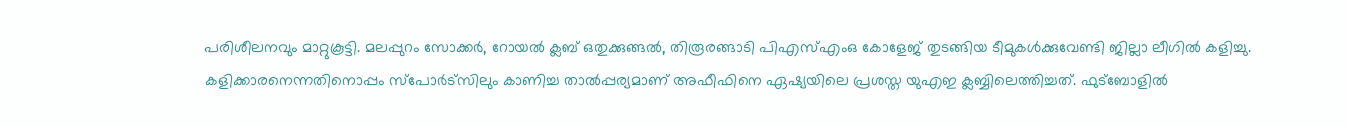പരിശീലനവും മാറ്റുകൂട്ടി. മലപ്പുറം സോക്കർ, റോയൽ ക്ലബ് ഒതുക്കുങ്ങൽ, തിരൂരങ്ങാടി പിഎസ്എംഒ കോളേജ് തുടങ്ങിയ ടീമുകൾക്കുവേണ്ടി ജില്ലാ ലീഗിൽ കളിച്ചു. കളിക്കാരനെന്നതിനൊപ്പം സ്പോർട്സിലും കാണിച്ച താൽപ്പര്യമാണ് അഫീഫിനെ ഏഷ്യയിലെ പ്രശസ്ത യുഎഇ ക്ലബ്ബിലെത്തിച്ചത്. ഫുട്ബോളിൽ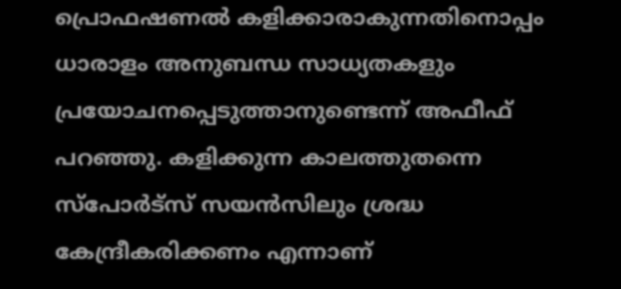പ്രൊഫഷണൽ കളിക്കാരാകുന്നതിനൊപ്പം ധാരാളം അനുബന്ധ സാധ്യതകളും പ്രയോചനപ്പെടുത്താനുണ്ടെന്ന് അഫീഫ് പറഞ്ഞു. കളിക്കുന്ന കാലത്തുതന്നെ സ്പോർട്സ് സയൻസിലും ശ്രദ്ധ കേന്ദ്രീകരിക്കണം എന്നാണ്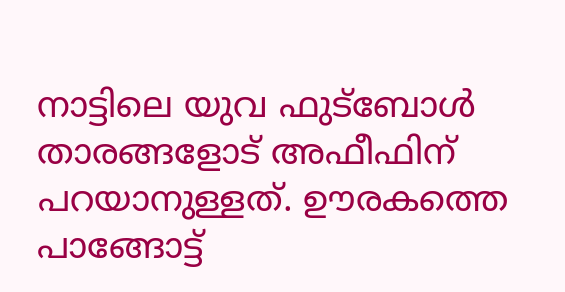നാട്ടിലെ യുവ ഫുട്ബോൾ താരങ്ങളോട് അഫീഫിന് പറയാനുള്ളത്. ഊരകത്തെ പാങ്ങോട്ട്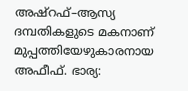അഷ്റഫ്–ആസ്യ ദമ്പതികളുടെ മകനാണ് മുപ്പത്തിയേഴുകാരനായ അഫീഫ്. ഭാര്യ: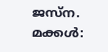ജസ്ന. മക്കൾ: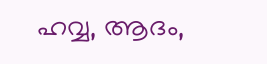ഹവ്വ, ആദം,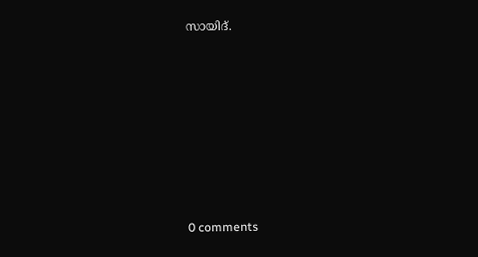സായിദ്.











0 comments